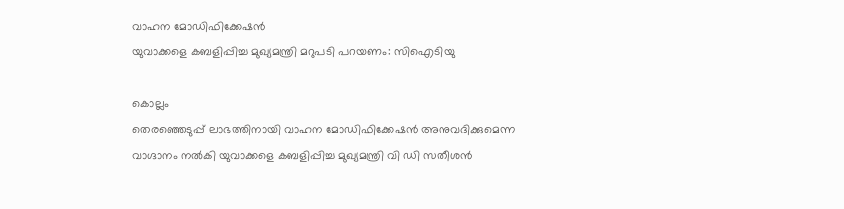വാഹന മോഡിഫിക്കേഷൻ
യുവാക്കളെ കബളിപ്പിച്ച മുഖ്യമന്ത്രി മറുപടി പറയണം: സിഐടിയു

കൊല്ലം
തെരഞ്ഞെടുപ്പ് ലാഭത്തിനായി വാഹന മോഡിഫിക്കേഷൻ അനുവദിക്കുമെന്ന വാഗ്ദാനം നൽകി യുവാക്കളെ കബളിപ്പിച്ച മുഖ്യമന്ത്രി വി ഡി സതീശൻ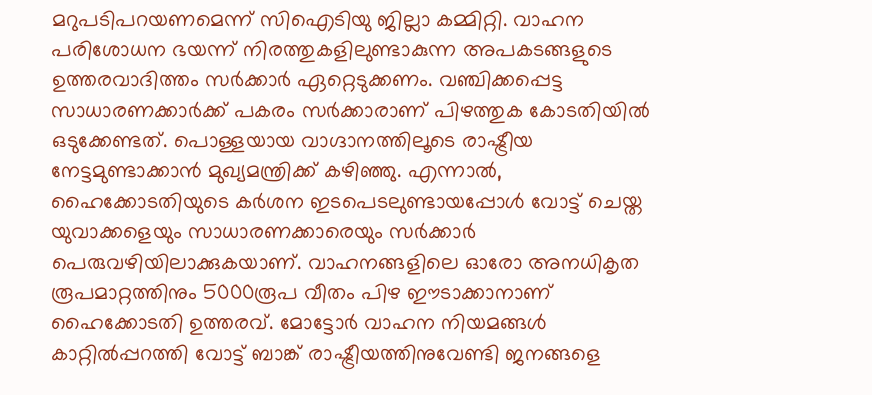മറുപടിപറയണമെന്ന് സിഐടിയു ജില്ലാ കമ്മിറ്റി. വാഹന പരിശോധന ഭയന്ന് നിരത്തുകളിലുണ്ടാകുന്ന അപകടങ്ങളുടെ ഉത്തരവാദിത്തം സർക്കാർ ഏറ്റെടുക്കണം. വഞ്ചിക്കപ്പെട്ട സാധാരണക്കാർക്ക് പകരം സർക്കാരാണ് പിഴത്തുക കോടതിയിൽ ഒടുക്കേണ്ടത്. പൊള്ളയായ വാഗ്ദാനത്തിലൂടെ രാഷ്ട്രീയ നേട്ടമുണ്ടാക്കാൻ മുഖ്യമന്ത്രിക്ക് കഴിഞ്ഞു. എന്നാൽ, ഹൈക്കോടതിയുടെ കർശന ഇടപെടലുണ്ടായപ്പോൾ വോട്ട് ചെയ്ത യുവാക്കളെയും സാധാരണക്കാരെയും സർക്കാർ പെരുവഴിയിലാക്കുകയാണ്. വാഹനങ്ങളിലെ ഓരോ അനധികൃത രൂപമാറ്റത്തിനും 5000രൂപ വീതം പിഴ ഈടാക്കാനാണ് ഹൈക്കോടതി ഉത്തരവ്. മോട്ടോർ വാഹന നിയമങ്ങൾ കാറ്റിൽപ്പറത്തി വോട്ട് ബാങ്ക് രാഷ്ട്രീയത്തിനുവേണ്ടി ജനങ്ങളെ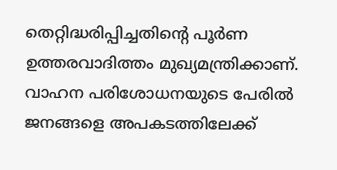തെറ്റിദ്ധരിപ്പിച്ചതിന്റെ പൂർണ ഉത്തരവാദിത്തം മുഖ്യമന്ത്രിക്കാണ്. വാഹന പരിശോധനയുടെ പേരിൽ ജനങ്ങളെ അപകടത്തിലേക്ക്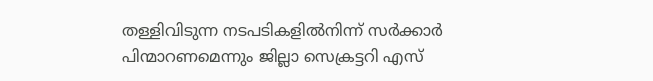തള്ളിവിടുന്ന നടപടികളിൽനിന്ന് സർക്കാർ പിന്മാറണമെന്നും ജില്ലാ സെക്രട്ടറി എസ്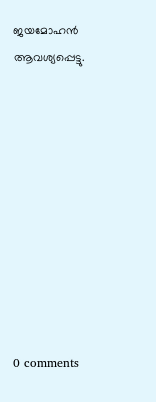ജയമോഹൻ ആവശ്യപ്പെട്ടു.










0 comments